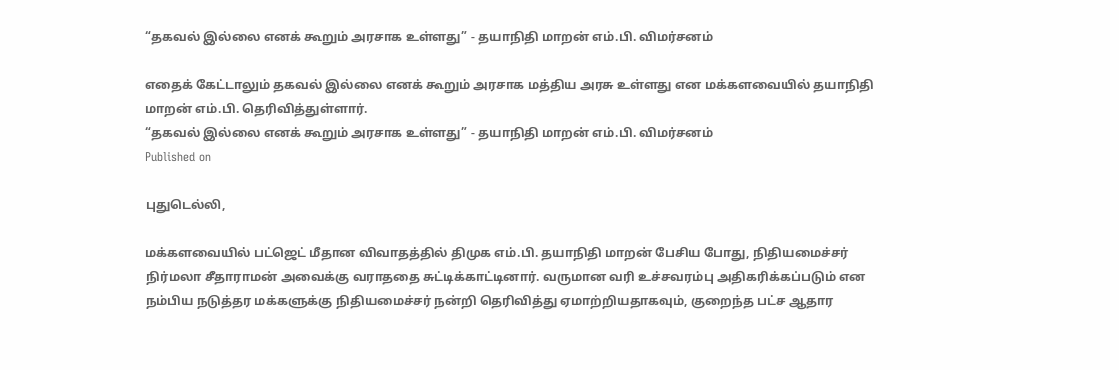“தகவல் இல்லை எனக் கூறும் அரசாக உள்ளது” - தயாநிதி மாறன் எம்.பி. விமர்சனம்

எதைக் கேட்டாலும் தகவல் இல்லை எனக் கூறும் அரசாக மத்திய அரசு உள்ளது என மக்களவையில் தயாநிதி மாறன் எம்.பி. தெரிவித்துள்ளார்.
“தகவல் இல்லை எனக் கூறும் அரசாக உள்ளது” - தயாநிதி மாறன் எம்.பி. விமர்சனம்
Published on

புதுடெல்லி,

மக்களவையில் பட்ஜெட் மீதான விவாதத்தில் திமுக எம்.பி. தயாநிதி மாறன் பேசிய போது, நிதியமைச்சர் நிர்மலா சீதாராமன் அவைக்கு வராததை சுட்டிக்காட்டினார். வருமான வரி உச்சவரம்பு அதிகரிக்கப்படும் என நம்பிய நடுத்தர மக்களுக்கு நிதியமைச்சர் நன்றி தெரிவித்து ஏமாற்றியதாகவும், குறைந்த பட்ச ஆதார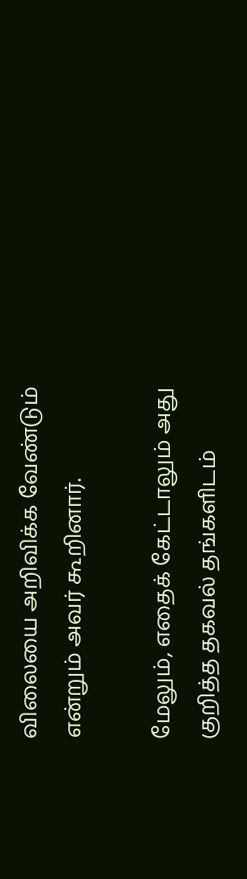விலையை அறிவிக்க வேண்டும் என்றும் அவர் கூறினார்.

மேலும், எதைக் கேட்டாலும் அது குறித்த தகவல் தங்களிடம்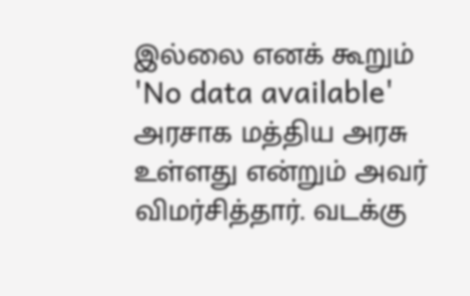இல்லை எனக் கூறும் 'No data available' அரசாக மத்திய அரசு உள்ளது என்றும் அவர் விமர்சித்தார். வடக்கு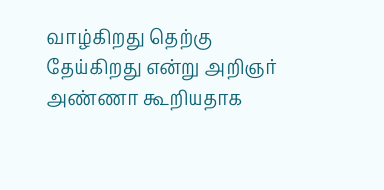வாழ்கிறது தெற்கு தேய்கிறது என்று அறிஞர் அண்ணா கூறியதாக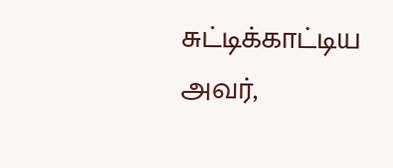சுட்டிக்காட்டிய அவர்,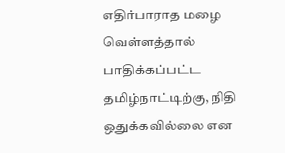எதிர்பாராத மழை வெள்ளத்தால் பாதிக்கப்பட்ட தமிழ்நாட்டிற்கு, நிதி ஒதுக்கவில்லை என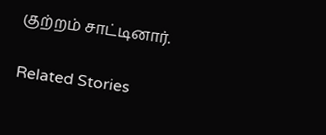குற்றம் சாட்டினார்.

Related Stories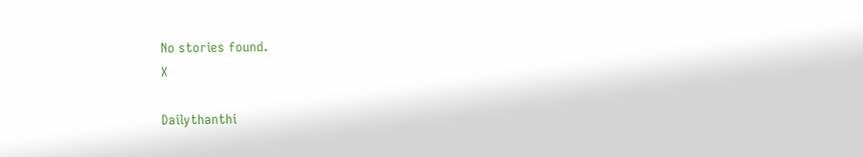No stories found.
X

Dailythanthi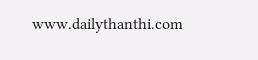www.dailythanthi.com